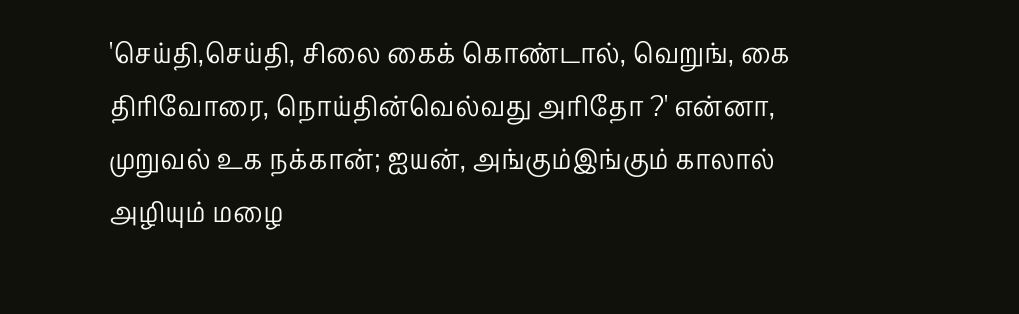'செய்தி,செய்தி, சிலை கைக் கொண்டால், வெறுங், கை திரிவோரை, நொய்தின்வெல்வது அரிதோ ?' என்னா, முறுவல் உக நக்கான்; ஐயன், அங்கும்இங்கும் காலால் அழியும் மழை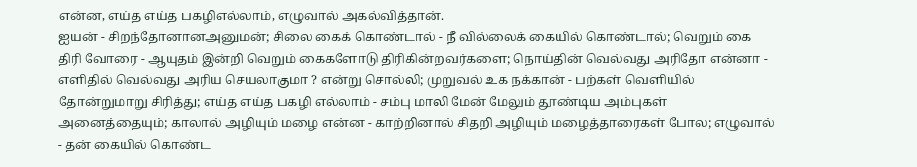என்ன, எய்த எய்த பகழிஎல்லாம், எழுவால் அகல்வித்தான்.
ஐயன் - சிறந்தோனானஅனுமன்; சிலை கைக் கொண்டால் - நீ வில்லைக் கையில் கொண்டால்; வெறும் கை திரி வோரை - ஆயுதம் இன்றி வெறும் கைகளோடு திரிகின்றவர்களை; நொய்தின் வெல்வது அரிதோ என்னா - எளிதில் வெல்வது அரிய செயலாகுமா ? என்று சொல்லி; முறுவல் உக நக்கான் - பற்கள் வெளியில் தோன்றுமாறு சிரித்து; எய்த எய்த பகழி எல்லாம் - சம்பு மாலி மேன் மேலும் தூண்டிய அம்புகள் அனைத்தையும்; காலால் அழியும் மழை என்ன - காற்றினால் சிதறி அழியும் மழைத்தாரைகள் போல; எழுவால் - தன் கையில் கொண்ட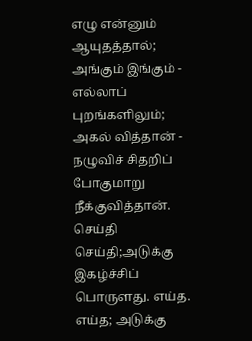எழு என்னும் ஆயுதத்தால்; அங்கும் இங்கும் - எல்லாப் புறங்களிலும்; அகல் வித்தான் - நழுவிச் சிதறிப் போகுமாறு நீக்குவித்தான்.
செய்தி செய்தி;அடுக்கு இகழ்ச்சிப் பொருளது. எய்த. எய்த; அடுக்கு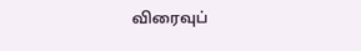விரைவுப்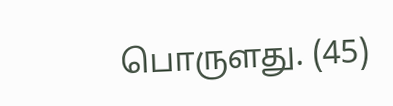பொருளது. (45)